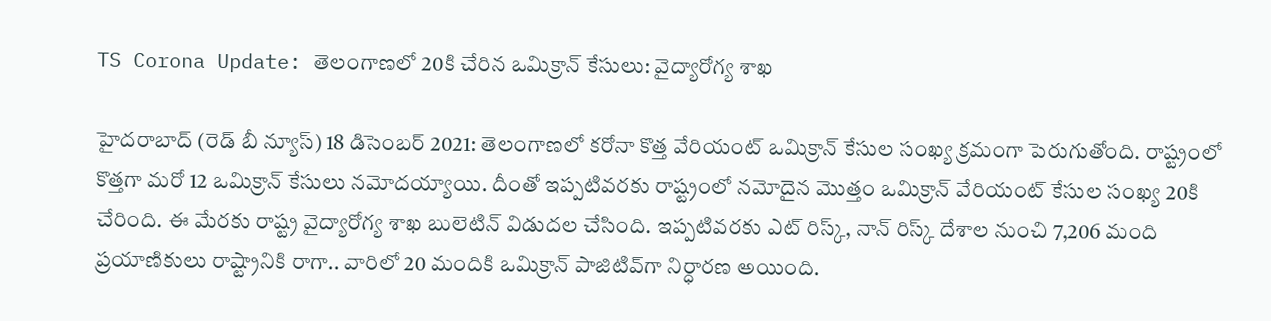TS Corona Update: తెలంగాణలో 20కి చేరిన ఒమిక్రాన్‌ కేసులు: వైద్యారోగ్య శాఖ

హైదరాబాద్ (రెడ్ బీ న్యూస్) 18 డిసెంబర్ 2021: తెలంగాణలో కరోనా కొత్త వేరియంట్‌ ఒమిక్రాన్‌ కేసుల సంఖ్య క్రమంగా పెరుగుతోంది. రాష్ట్రంలో కొత్తగా మరో 12 ఒమిక్రాన్‌ కేసులు నమోదయ్యాయి. దీంతో ఇప్పటివరకు రాష్ట్రంలో నమోదైన మొత్తం ఒమిక్రాన్‌ వేరియంట్‌ కేసుల సంఖ్య 20కి చేరింది. ఈ మేరకు రాష్ట్ర వైద్యారోగ్య శాఖ బులెటిన్‌ విడుదల చేసింది. ఇప్పటివరకు ఎట్‌ రిస్క్‌, నాన్‌ రిస్క్‌ దేశాల నుంచి 7,206 మంది ప్రయాణికులు రాష్ట్రానికి రాగా.. వారిలో 20 మందికి ఒమిక్రాన్‌ పాజిటివ్‌గా నిర్ధారణ అయింది.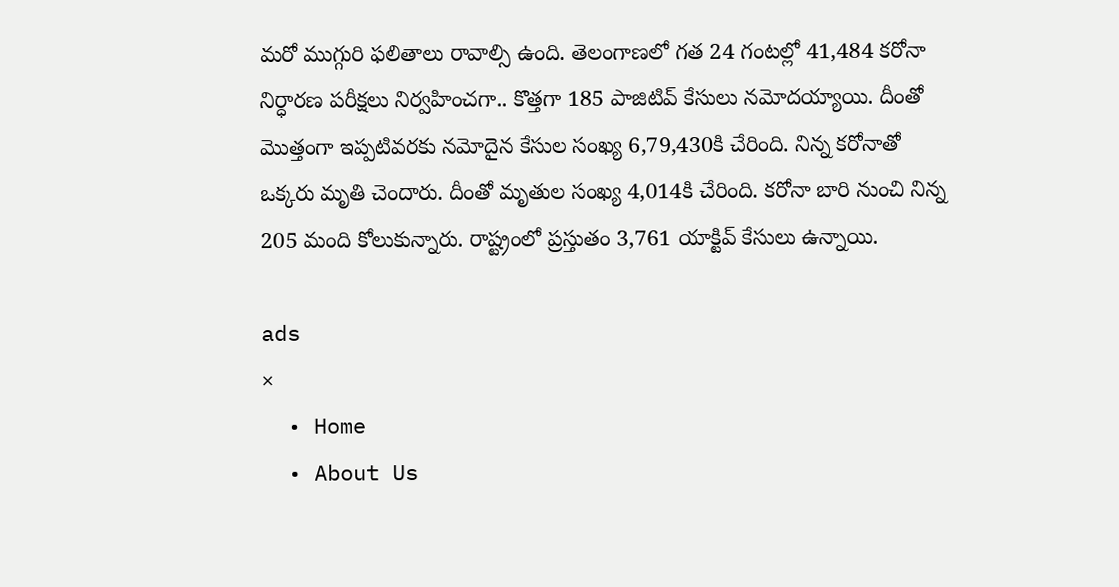మరో ముగ్గురి ఫలితాలు రావాల్సి ఉంది. తెలంగాణలో గత 24 గంటల్లో 41,484 కరోనా నిర్ధారణ పరీక్షలు నిర్వహించగా.. కొత్తగా 185 పాజిటివ్‌ కేసులు నమోదయ్యాయి. దీంతో మొత్తంగా ఇప్పటివరకు నమోదైన కేసుల సంఖ్య 6,79,430కి చేరింది. నిన్న కరోనాతో ఒక్కరు మృతి చెందారు. దీంతో మృతుల సంఖ్య 4,014కి చేరింది. కరోనా బారి నుంచి నిన్న 205 మంది కోలుకున్నారు. రాష్ట్రంలో ప్రస్తుతం 3,761 యాక్టివ్‌ కేసులు ఉన్నాయి.

ads
×
  • Home
  • About Us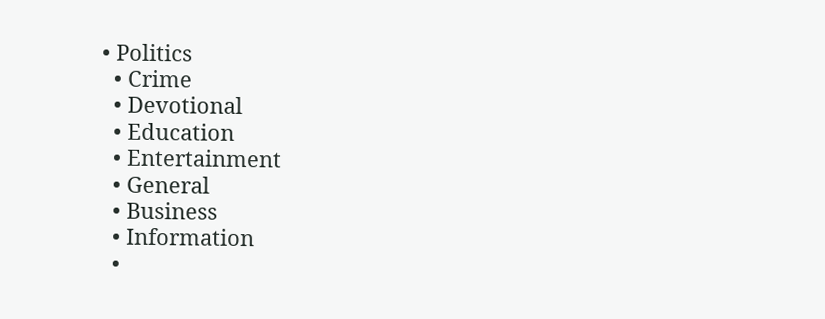• Politics
  • Crime
  • Devotional
  • Education
  • Entertainment
  • General
  • Business
  • Information
  •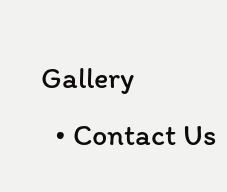Gallery
  • Contact Us